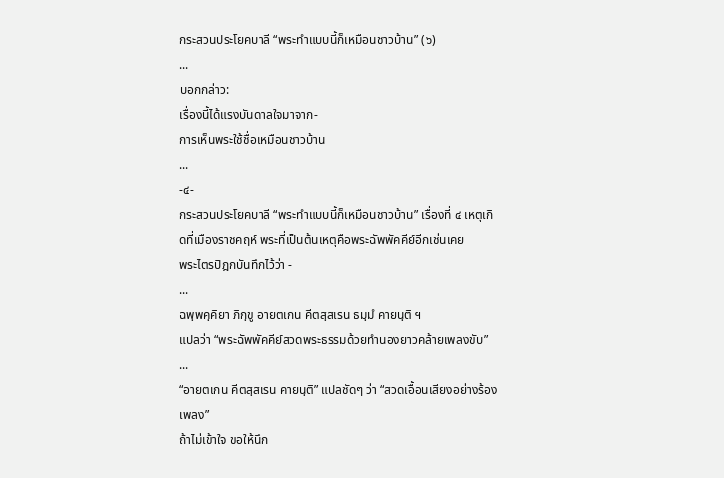กระสวนประโยคบาลี “พระทำแบบนี้ก็เหมือนชาวบ้าน” (๖)
...
บอกกล่าว:
เรื่องนี้ได้แรงบันดาลใจมาจาก-
การเห็นพระใช้ชื่อเหมือนชาวบ้าน
...
-๔-
กระสวนประโยคบาลี “พระทำแบบนี้ก็เหมือนชาวบ้าน” เรื่องที่ ๔ เหตุเกิดที่เมืองราชคฤห์ พระที่เป็นต้นเหตุคือพระฉัพพัคคีย์อีกเช่นเคย
พระไตรปิฎกบันทึกไว้ว่า -
...
ฉพฺพคฺคิยา ภิกฺขู อายตเกน คีตสฺสเรน ธมฺมํ คายนฺติ ฯ
แปลว่า “พระฉัพพัคคีย์สวดพระธรรมด้วยทำนองยาวคล้ายเพลงขับ”
...
“อายตเกน คีตสฺสเรน คายนฺติ” แปลชัดๆ ว่า “สวดเอื้อนเสียงอย่างร้องเพลง”
ถ้าไม่เข้าใจ ขอให้นึก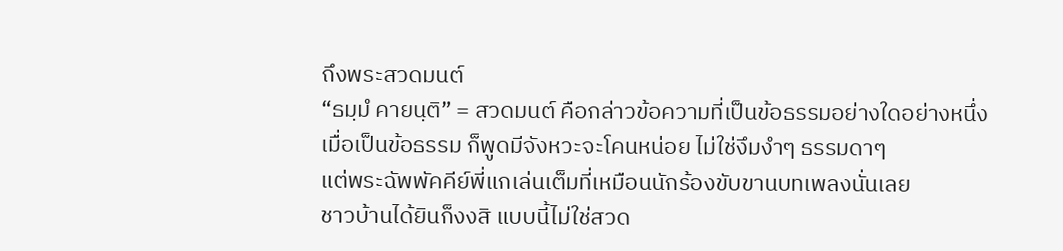ถึงพระสวดมนต์
“ธมฺมํ คายนฺติ” = สวดมนต์ คือกล่าวข้อความที่เป็นข้อธรรมอย่างใดอย่างหนึ่ง
เมื่อเป็นข้อธรรม ก็พูดมีจังหวะจะโคนหน่อย ไม่ใช่งึมงำๆ ธรรมดาๆ
แต่พระฉัพพัคคีย์พี่แกเล่นเต็มที่เหมือนนักร้องขับขานบทเพลงนั่นเลย
ชาวบ้านได้ยินก็งงสิ แบบนี้ไม่ใช่สวด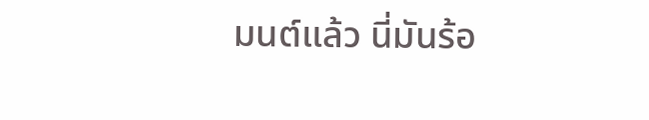มนต์แล้ว นี่มันร้อ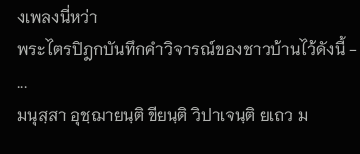งเพลงนี่หว่า
พระไตรปิฎกบันทึกคำวิจารณ์ของชาวบ้านไว้ดังนี้ -
...
มนุสฺสา อุชฺฌายนฺติ ขียนฺติ วิปาเจนฺติ ยเถว ม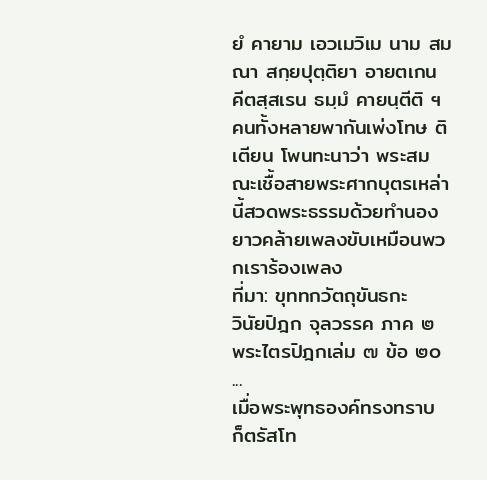ยํ คายาม เอวเมวิเม นาม สมณา สกฺยปุตฺติยา อายตเกน คีตสฺสเรน ธมฺมํ คายนฺตีติ ฯ
คนทั้งหลายพากันเพ่งโทษ ติเตียน โพนทะนาว่า พระสมณะเชื้อสายพระศากบุตรเหล่านี้สวดพระธรรมด้วยทำนองยาวคล้ายเพลงขับเหมือนพวกเราร้องเพลง
ที่มา: ขุททกวัตถุขันธกะ
วินัยปิฎก จุลวรรค ภาค ๒ พระไตรปิฎกเล่ม ๗ ข้อ ๒๐
...
เมื่อพระพุทธองค์ทรงทราบ ก็ตรัสโท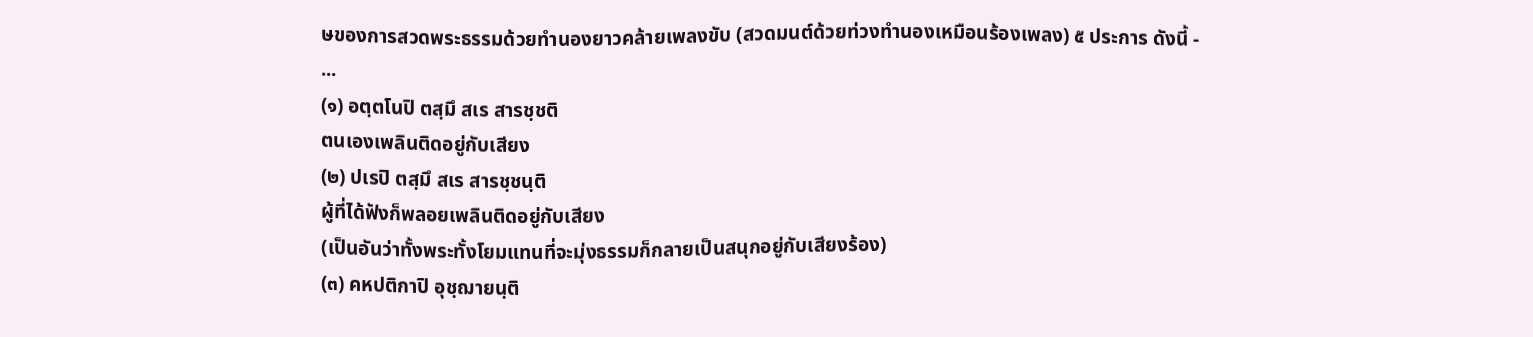ษของการสวดพระธรรมด้วยทำนองยาวคล้ายเพลงขับ (สวดมนต์ด้วยท่วงทำนองเหมือนร้องเพลง) ๕ ประการ ดังนี้ -
...
(๑) อตฺตโนปิ ตสฺมึ สเร สารชฺชติ
ตนเองเพลินติดอยู่กับเสียง
(๒) ปเรปิ ตสฺมึ สเร สารชฺชนฺติ
ผู้ที่ได้ฟังก็พลอยเพลินติดอยู่กับเสียง
(เป็นอันว่าทั้งพระทั้งโยมแทนที่จะมุ่งธรรมก็กลายเป็นสนุกอยู่กับเสียงร้อง)
(๓) คหปติกาปิ อุชฺฌายนฺติ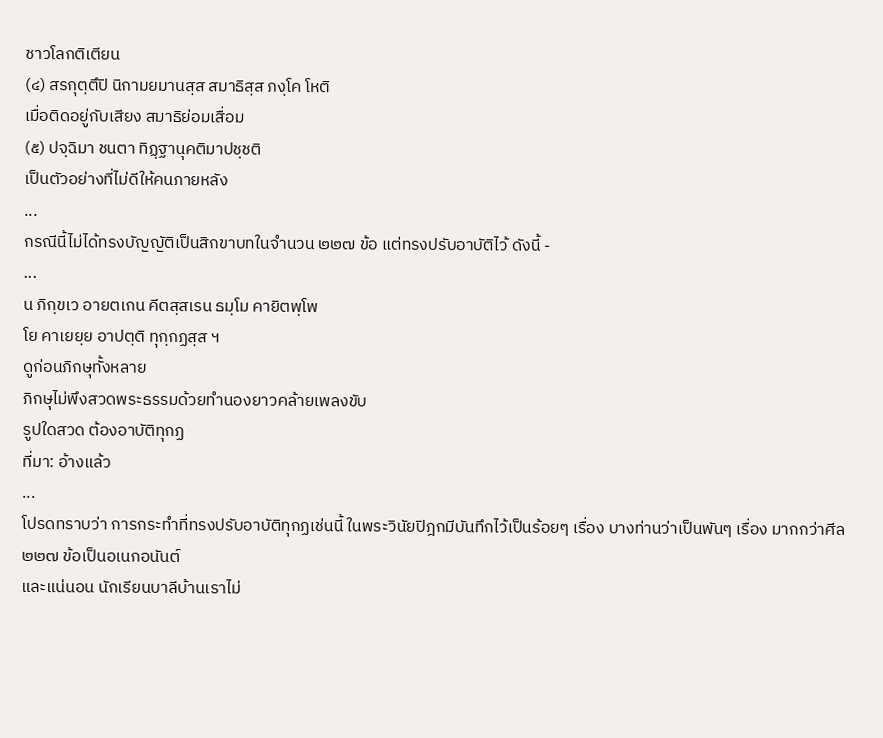ชาวโลกติเตียน
(๔) สรกุตฺตึปิ นิกามยมานสฺส สมาธิสฺส ภงฺโค โหติ
เมื่อติดอยู่กับเสียง สมาธิย่อมเสื่อม
(๕) ปจฺฉิมา ชนตา ทิฏฺฐานุคติมาปชฺชติ
เป็นตัวอย่างที่ไม่ดีให้คนภายหลัง
...
กรณีนี้ไม่ได้ทรงบัญญัติเป็นสิกขาบทในจำนวน ๒๒๗ ข้อ แต่ทรงปรับอาบัติไว้ ดังนี้ -
...
น ภิกฺขเว อายตเกน คีตสฺสเรน ธมฺโม คายิตพฺโพ
โย คาเยยฺย อาปตฺติ ทุกฺกฏสฺส ฯ
ดูก่อนภิกษุทั้งหลาย
ภิกษุไม่พึงสวดพระธรรมด้วยทำนองยาวคล้ายเพลงขับ
รูปใดสวด ต้องอาบัติทุกฏ
ที่มา: อ้างแล้ว
...
โปรดทราบว่า การกระทำที่ทรงปรับอาบัติทุกฏเช่นนี้ ในพระวินัยปิฎกมีบันทึกไว้เป็นร้อยๆ เรื่อง บางท่านว่าเป็นพันๆ เรื่อง มากกว่าศีล ๒๒๗ ข้อเป็นอเนกอนันต์
และแน่นอน นักเรียนบาลีบ้านเราไม่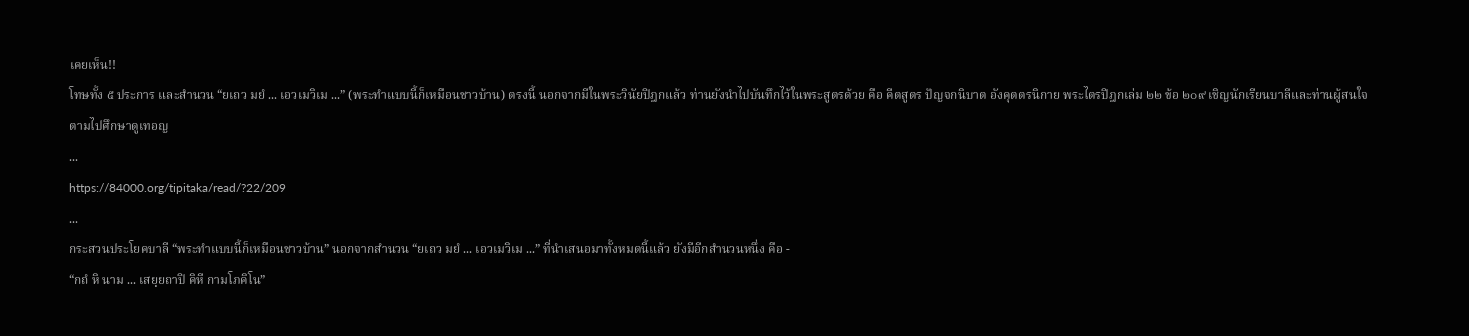เคยเห็น!!
โทษทั้ง ๕ ประการ และสำนวน “ยเถว มยํ ... เอวเมวิเม ...” (พระทำแบบนี้ก็เหมือนชาวบ้าน) ตรงนี้ นอกจากมีในพระวินัยปิฎกแล้ว ท่านยังนำไปบันทึกไว้ในพระสูตรด้วย คือ คีตสูตร ปัญจกนิบาต อังคุตตรนิกาย พระไตรปิฎกเล่ม ๒๒ ข้อ ๒๐๙ เชิญนักเรียนบาลีและท่านผู้สนใจตามไปศึกษาดูเทอญ
...
https://84000.org/tipitaka/read/?22/209
...
กระสวนประโยคบาลี “พระทำแบบนี้ก็เหมือนชาวบ้าน” นอกจากสำนวน “ยเถว มยํ ... เอวเมวิเม ...” ที่นำเสนอมาทั้งหมดนี้แล้ว ยังมีอีกสำนวนหนึ่ง คือ -
“กถํ หิ นาม ... เสยฺยถาปิ คิหี กามโภคิโน”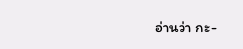อ่านว่า กะ-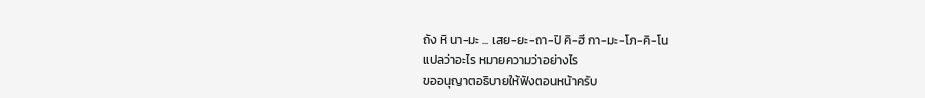ถัง หิ นา-มะ ... เสย-ยะ-ถา-ปิ คิ-ฮี กา-มะ-โภ-คิ-โน
แปลว่าอะไร หมายความว่าอย่างไร
ขออนุญาตอธิบายให้ฟังตอนหน้าครับ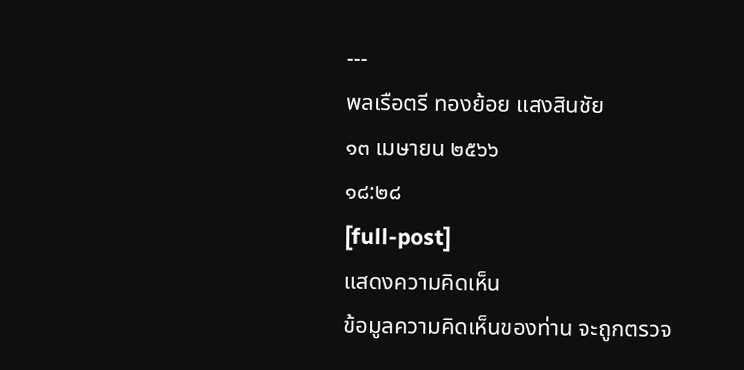---
พลเรือตรี ทองย้อย แสงสินชัย
๑๓ เมษายน ๒๕๖๖
๑๘:๒๘
[full-post]
แสดงความคิดเห็น
ข้อมูลความคิดเห็นของท่าน จะถูกตรวจ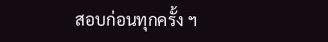สอบก่อนทุกครั้ง ฯ